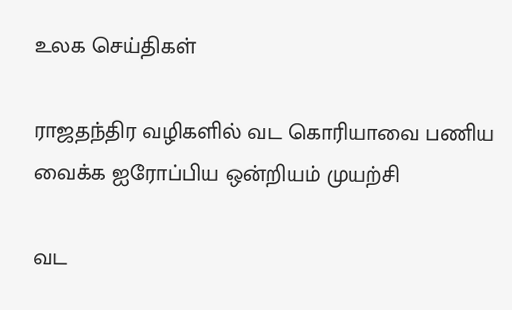உலக செய்திகள்

ராஜதந்திர வழிகளில் வட கொரியாவை பணிய வைக்க ஐரோப்பிய ஒன்றியம் முயற்சி

வட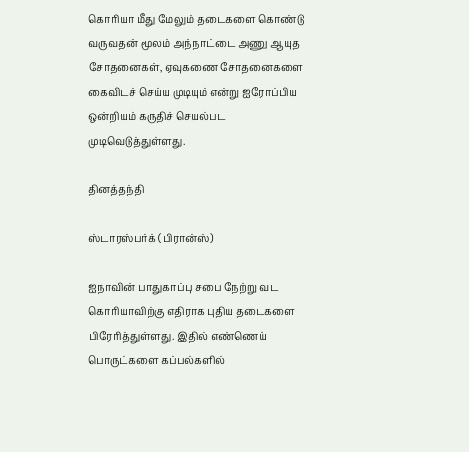கொரியா மீது மேலும் தடைகளை கொண்டு வருவதன் மூலம் அந்நாட்டை அணு ஆயுத சோதனைகள், ஏவுகணை சோதனைகளை கைவிடச் செய்ய முடியும் என்று ஐரோப்பிய ஒன்றியம் கருதிச் செயல்பட முடிவெடுத்துள்ளது.

தினத்தந்தி

ஸ்டாரஸ்பர்க் (பிரான்ஸ்)

ஐநாவின் பாதுகாப்பு சபை நேற்று வட கொரியாவிற்கு எதிராக புதிய தடைகளை பிரேரித்துள்ளது. இதில் எண்ணெய் பொருட்களை கப்பல்களில்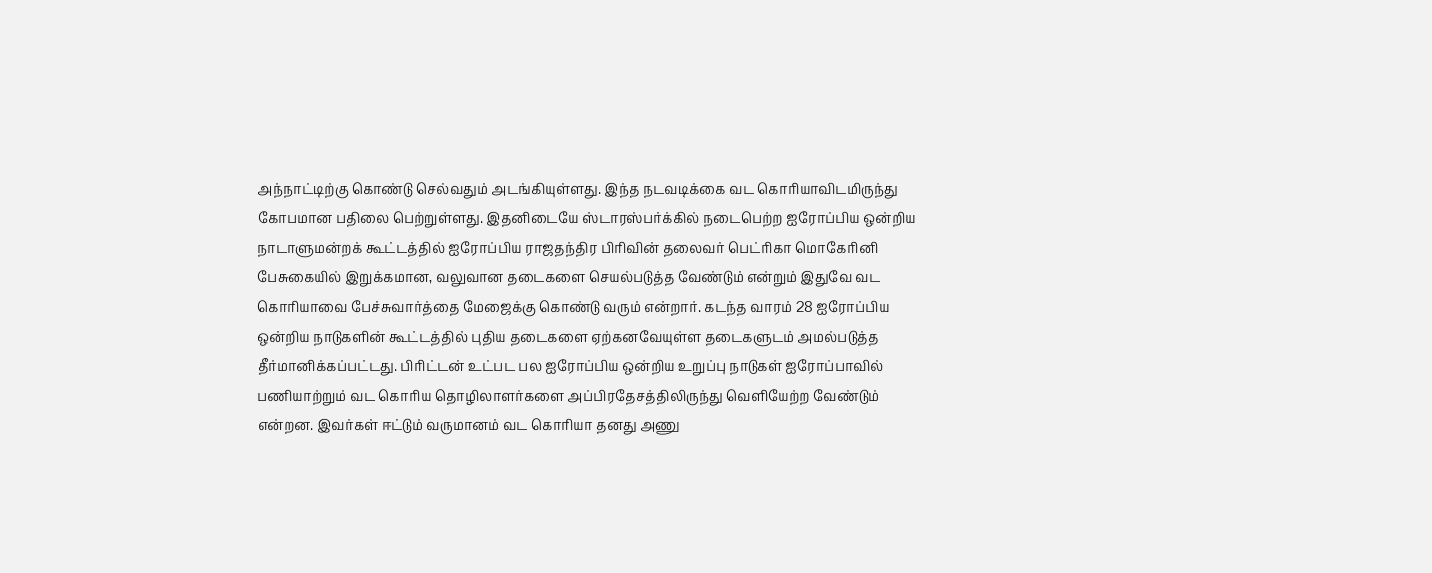அந்நாட்டிற்கு கொண்டு செல்வதும் அடங்கியுள்ளது. இந்த நடவடிக்கை வட கொரியாவிடமிருந்து கோபமான பதிலை பெற்றுள்ளது. இதனிடையே ஸ்டாரஸ்பர்க்கில் நடைபெற்ற ஐரோப்பிய ஒன்றிய நாடாளுமன்றக் கூட்டத்தில் ஐரோப்பிய ராஜதந்திர பிரிவின் தலைவர் பெட்ரிகா மொகேரினி பேசுகையில் இறுக்கமான, வலுவான தடைகளை செயல்படுத்த வேண்டும் என்றும் இதுவே வட கொரியாவை பேச்சுவார்த்தை மேஜைக்கு கொண்டு வரும் என்றார். கடந்த வாரம் 28 ஐரோப்பிய ஒன்றிய நாடுகளின் கூட்டத்தில் புதிய தடைகளை ஏற்கனவேயுள்ள தடைகளுடம் அமல்படுத்த தீர்மானிக்கப்பட்டது. பிரிட்டன் உட்பட பல ஐரோப்பிய ஒன்றிய உறுப்பு நாடுகள் ஐரோப்பாவில் பணியாற்றும் வட கொரிய தொழிலாளர்களை அப்பிரதேசத்திலிருந்து வெளியேற்ற வேண்டும் என்றன. இவர்கள் ஈட்டும் வருமானம் வட கொரியா தனது அணு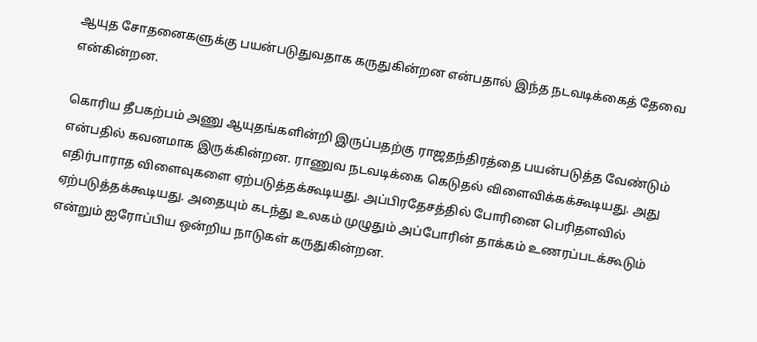ஆயுத சோதனைகளுக்கு பயன்படுதுவதாக கருதுகின்றன என்பதால் இந்த நடவடிக்கைத் தேவை என்கின்றன.

கொரிய தீபகற்பம் அணு ஆயுதங்களின்றி இருப்பதற்கு ராஜதந்திரத்தை பயன்படுத்த வேண்டும் என்பதில் கவனமாக இருக்கின்றன. ராணுவ நடவடிக்கை கெடுதல் விளைவிக்கக்கூடியது. அது எதிர்பாராத விளைவுகளை ஏற்படுத்தக்கூடியது. அப்பிரதேசத்தில் போரினை பெரிதளவில் ஏற்படுத்தக்கூடியது. அதையும் கடந்து உலகம் முழுதும் அப்போரின் தாக்கம் உணரப்படக்கூடும் என்றும் ஐரோப்பிய ஒன்றிய நாடுகள் கருதுகின்றன.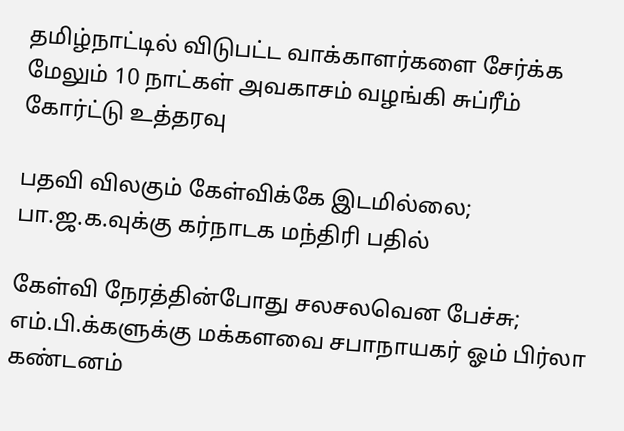தமிழ்நாட்டில் விடுபட்ட வாக்காளர்களை சேர்க்க மேலும் 10 நாட்கள் அவகாசம் வழங்கி சுப்ரீம் கோர்ட்டு உத்தரவு

பதவி விலகும் கேள்விக்கே இடமில்லை; பா.ஜ.க.வுக்கு கர்நாடக மந்திரி பதில்

கேள்வி நேரத்தின்போது சலசலவென பேச்சு; எம்.பி.க்களுக்கு மக்களவை சபாநாயகர் ஓம் பிர்லா கண்டனம்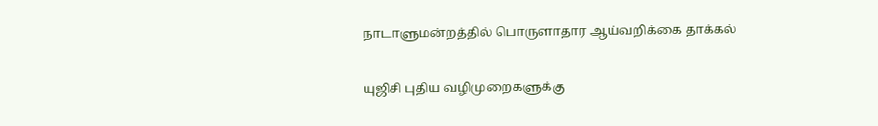நாடாளுமன்றத்தில் பொருளாதார ஆய்வறிக்கை தாக்கல்

யுஜிசி புதிய வழிமுறைகளுக்கு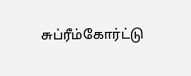சுப்ரீம்கோர்ட்டு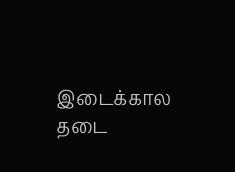இடைக்கால தடை